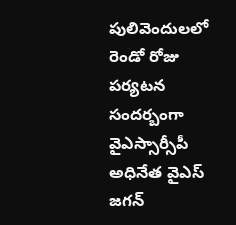పులివెందులలో రెండో రోజు పర్యటన సందర్బంగా వైఎస్సార్సీపీ అధినేత వైఎస్ జగన్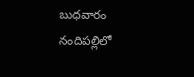బుధవారం నందిపల్లిలో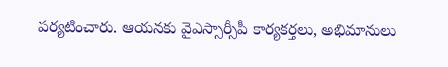పర్యటించారు. ఆయనకు వైఎస్సార్సీపీ కార్యకర్తలు, అభిమానులు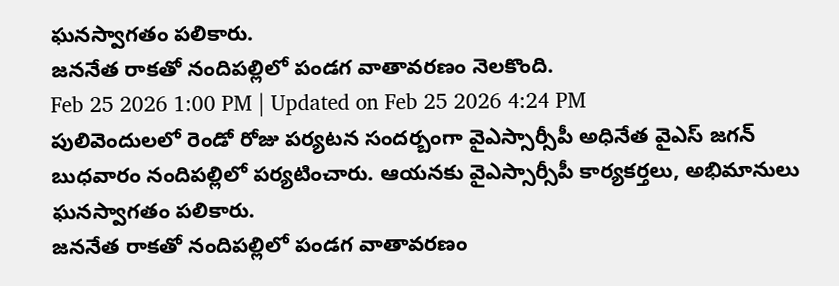ఘనస్వాగతం పలికారు.
జననేత రాకతో నందిపల్లిలో పండగ వాతావరణం నెలకొంది.
Feb 25 2026 1:00 PM | Updated on Feb 25 2026 4:24 PM
పులివెందులలో రెండో రోజు పర్యటన సందర్బంగా వైఎస్సార్సీపీ అధినేత వైఎస్ జగన్ బుధవారం నందిపల్లిలో పర్యటించారు. ఆయనకు వైఎస్సార్సీపీ కార్యకర్తలు, అభిమానులు ఘనస్వాగతం పలికారు.
జననేత రాకతో నందిపల్లిలో పండగ వాతావరణం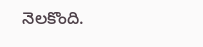నెలకొంది.